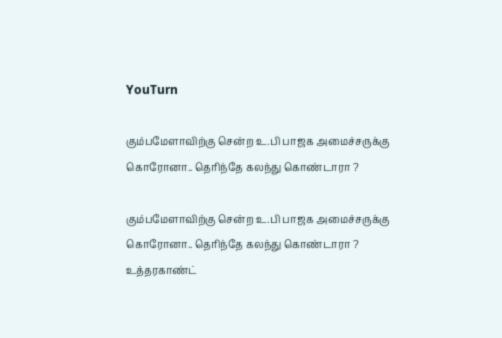YouTurn

கும்பமேளாவிற்கு சென்ற உ.பி பாஜக அமைச்சருக்கு கொரோனா.. தெரிந்தே கலந்து கொண்டாரா ?

கும்பமேளாவிற்கு சென்ற உ.பி பாஜக அமைச்சருக்கு கொரோனா.. தெரிந்தே கலந்து கொண்டாரா ?
உத்தரகாண்ட்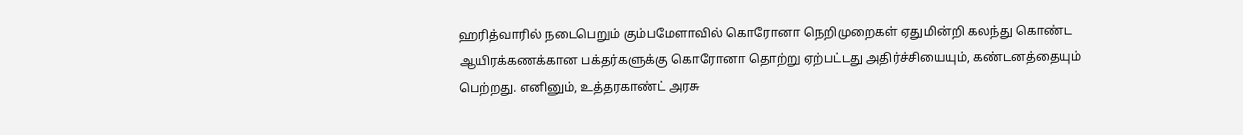ஹரித்வாரில் நடைபெறும் கும்பமேளாவில் கொரோனா நெறிமுறைகள் ஏதுமின்றி கலந்து கொண்ட ஆயிரக்கணக்கான பக்தர்களுக்கு கொரோனா தொற்று ஏற்பட்டது அதிர்ச்சியையும், கண்டனத்தையும் பெற்றது. எனினும், உத்தரகாண்ட் அரசு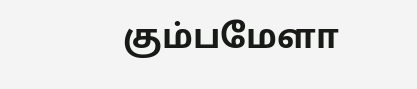கும்பமேளா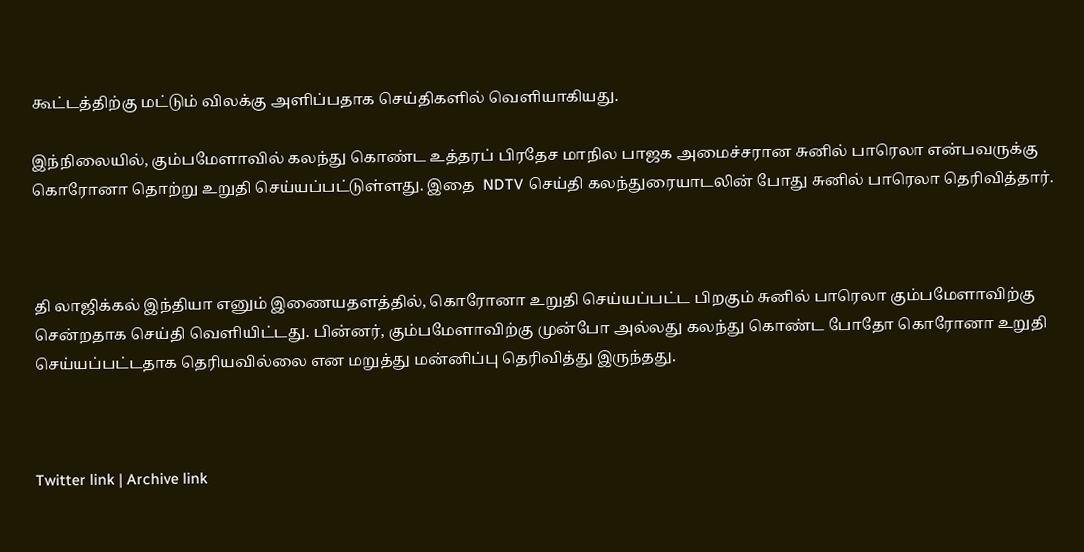கூட்டத்திற்கு மட்டும் விலக்கு அளிப்பதாக செய்திகளில் வெளியாகியது.

இந்நிலையில், கும்பமேளாவில் கலந்து கொண்ட உத்தரப் பிரதேச மாநில பாஜக அமைச்சரான சுனில் பாரெலா என்பவருக்கு கொரோனா தொற்று உறுதி செய்யப்பட்டுள்ளது. இதை  NDTV செய்தி கலந்துரையாடலின் போது சுனில் பாரெலா தெரிவித்தார்.



தி லாஜிக்கல் இந்தியா எனும் இணையதளத்தில், கொரோனா உறுதி செய்யப்பட்ட பிறகும் சுனில் பாரெலா கும்பமேளாவிற்கு சென்றதாக செய்தி வெளியிட்டது. பின்னர், கும்பமேளாவிற்கு முன்போ அல்லது கலந்து கொண்ட போதோ கொரோனா உறுதி செய்யப்பட்டதாக தெரியவில்லை என மறுத்து மன்னிப்பு தெரிவித்து இருந்தது.



Twitter link | Archive link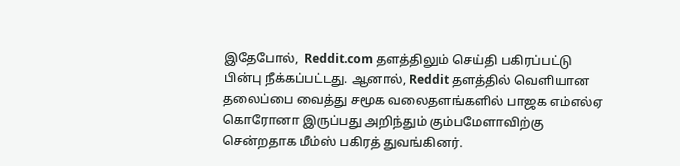இதேபோல்,  Reddit.com தளத்திலும் செய்தி பகிரப்பட்டு பின்பு நீக்கப்பட்டது. ஆனால், Reddit தளத்தில் வெளியான தலைப்பை வைத்து சமூக வலைதளங்களில் பாஜக எம்எல்ஏ கொரோனா இருப்பது அறிந்தும் கும்பமேளாவிற்கு சென்றதாக மீம்ஸ் பகிரத் துவங்கினர்.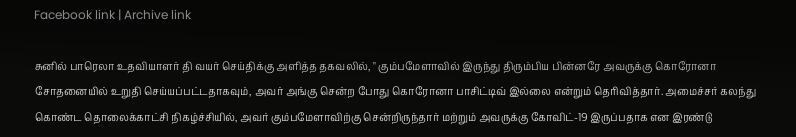Facebook link | Archive link

சுனில் பாரெலா உதவியாளர் தி வயர் செய்திக்கு அளித்த தகவலில், " கும்பமேளாவில் இருந்து திரும்பிய பின்னரே அவருக்கு கொரோனா சோதனையில் உறுதி செய்யப்பட்டதாகவும், அவர் அங்கு சென்ற போது கொரோனா பாசிட்டிவ் இல்லை என்றும் தெரிவித்தார். அமைச்சர் கலந்து கொண்ட தொலைக்காட்சி நிகழ்ச்சியில், அவர் கும்பமேளாவிற்கு சென்றிருந்தார் மற்றும் அவருக்கு கோவிட்-19 இருப்பதாக என இரண்டு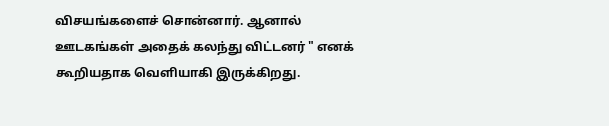விசயங்களைச் சொன்னார். ஆனால் ஊடகங்கள் அதைக் கலந்து விட்டனர் " எனக் கூறியதாக வெளியாகி இருக்கிறது.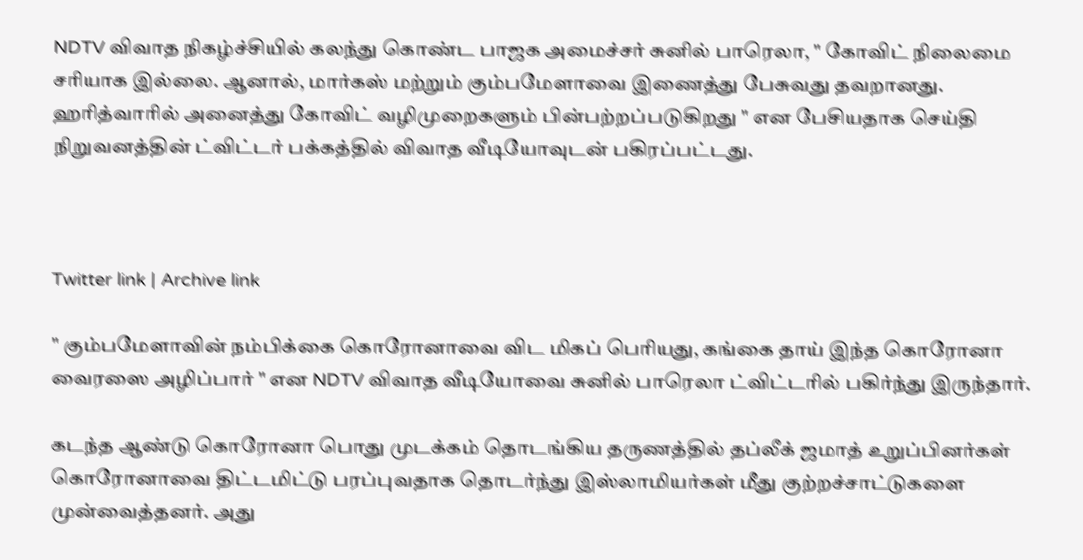NDTV விவாத நிகழ்ச்சியில் கலந்து கொண்ட பாஜக அமைச்சர் சுனில் பாரெலா, " கோவிட் நிலைமை சரியாக இல்லை. ஆனால், மார்கஸ் மற்றும் கும்பமேளாவை இணைத்து பேசுவது தவறானது. ஹரித்வாரில் அனைத்து கோவிட் வழிமுறைகளும் பின்பற்றப்படுகிறது " என பேசியதாக செய்தி நிறுவனத்தின் ட்விட்டர் பக்கத்தில் விவாத வீடியோவுடன் பகிரப்பட்டது.



Twitter link | Archive link

" கும்பமேளாவின் நம்பிக்கை கொரோனாவை விட மிகப் பெரியது, கங்கை தாய் இந்த கொரோனா வைரஸை அழிப்பார் " என NDTV விவாத வீடியோவை சுனில் பாரெலா ட்விட்டரில் பகிர்ந்து இருந்தார்.

கடந்த ஆண்டு கொரோனா பொது முடக்கம் தொடங்கிய தருணத்தில் தப்லீக் ஜமாத் உறுப்பினர்கள் கொரோனாவை திட்டமிட்டு பரப்புவதாக தொடர்ந்து இஸ்லாமியர்கள் மீது குற்றச்சாட்டுகளை முன்வைத்தனர். அது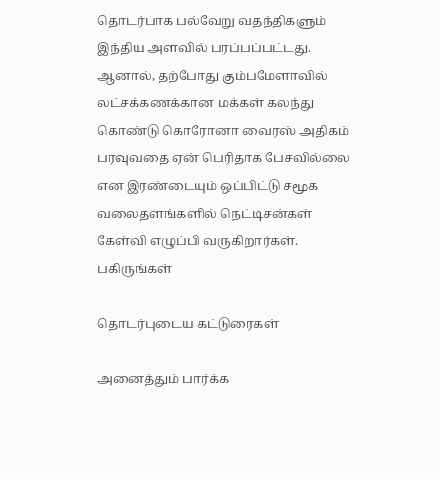தொடர்பாக பல்வேறு வதந்திகளும் இந்திய அளவில் பரப்பப்பட்டது. ஆனால், தற்போது கும்பமேளாவில் லட்சக்கணக்கான மக்கள் கலந்து கொண்டு கொரோனா வைரஸ் அதிகம் பரவுவதை ஏன் பெரிதாக பேசவில்லை என இரண்டையும் ஒப்பிட்டு சமூக வலைதளங்களில் நெட்டிசன்கள் கேள்வி எழுப்பி வருகிறார்கள்.
பகிருங்கள்

தொடர்புடைய கட்டுரைகள்

அனைத்தும் பார்க்க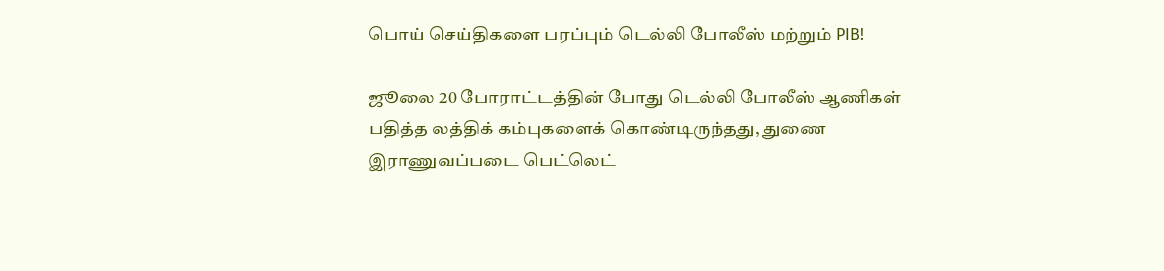பொய் செய்திகளை பரப்பும் டெல்லி போலீஸ் மற்றும் PIB!

ஜூலை 20 போராட்டத்தின் போது டெல்லி போலீஸ் ஆணிகள் பதித்த லத்திக் கம்புகளைக் கொண்டிருந்தது, துணை இராணுவப்படை பெட்லெட்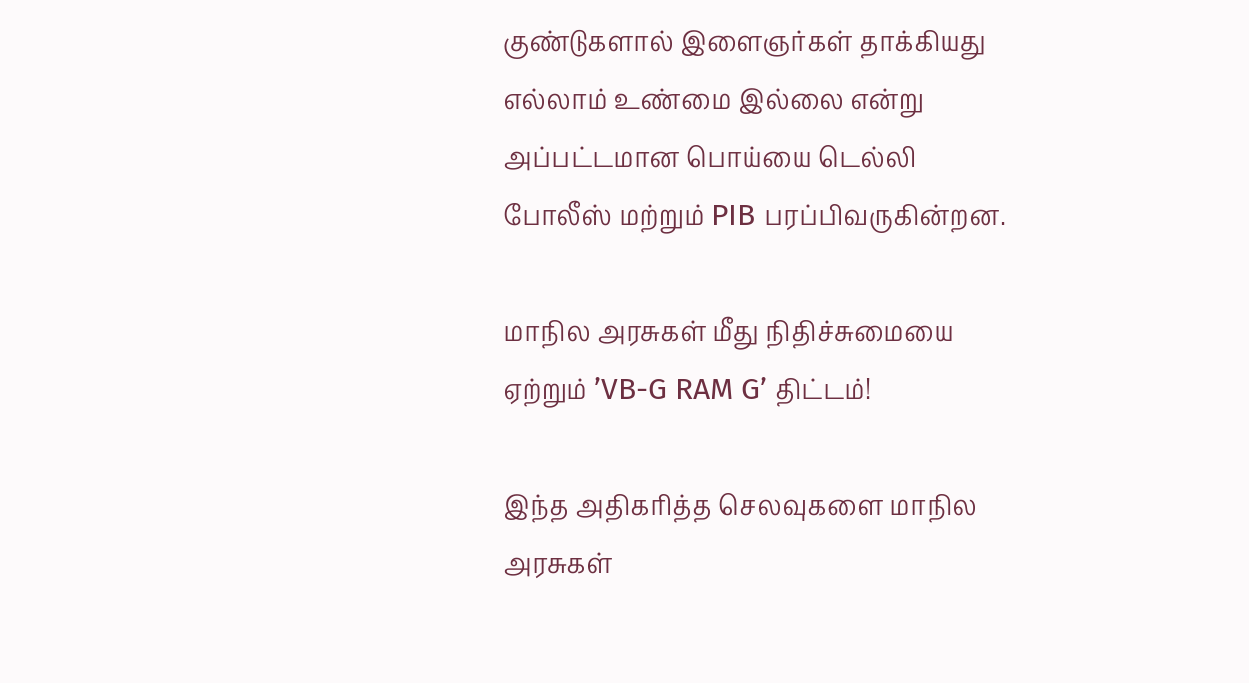குண்டுகளால் இளைஞர்கள் தாக்கியது எல்லாம் உண்மை இல்லை என்று அப்பட்டமான பொய்யை டெல்லி போலீஸ் மற்றும் PIB பரப்பிவருகின்றன.

மாநில அரசுகள் மீது நிதிச்சுமையை ஏற்றும் ’VB-G RAM G’ திட்டம்!

இந்த அதிகரித்த செலவுகளை மாநில அரசுகள்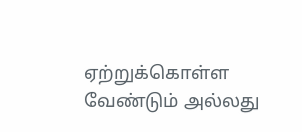ஏற்றுக்கொள்ள வேண்டும் அல்லது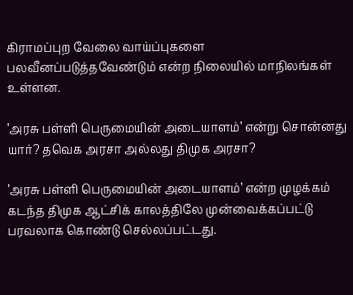கிராமப்புற வேலை வாய்ப்புகளை பலவீனப்படுத்தவேண்டும் என்ற நிலையில் மாநிலங்கள் உள்ளன.

’அரசு பள்ளி பெருமையின் அடையாளம்’ என்று சொன்னது யார்? தவெக அரசா அல்லது திமுக அரசா?

’அரசு பள்ளி பெருமையின் அடையாளம்’ என்ற முழக்கம் கடந்த திமுக ஆட்சிக் காலத்திலே முன்வைக்கப்பட்டு பரவலாக கொண்டு செல்லப்பட்டது.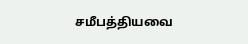சமீபத்தியவை